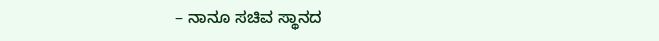– ನಾನೂ ಸಚಿವ ಸ್ಥಾನದ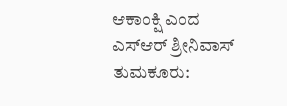ಆಕಾಂಕ್ಷಿ ಎಂದ ಎಸ್ಆರ್ ಶ್ರೀನಿವಾಸ್
ತುಮಕೂರು: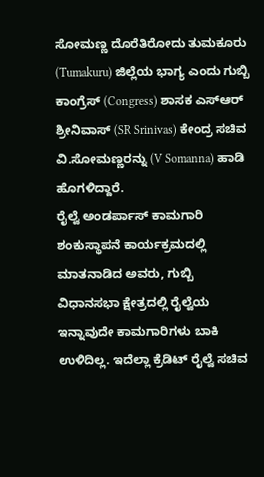ಸೋಮಣ್ಣ ದೊರೆತಿರೋದು ತುಮಕೂರು (Tumakuru) ಜಿಲ್ಲೆಯ ಭಾಗ್ಯ ಎಂದು ಗುಬ್ಬಿ ಕಾಂಗ್ರೆಸ್ (Congress) ಶಾಸಕ ಎಸ್ಆರ್ ಶ್ರೀನಿವಾಸ್ (SR Srinivas) ಕೇಂದ್ರ ಸಚಿವ ವಿ.ಸೋಮಣ್ಣರನ್ನು (V Somanna) ಹಾಡಿ ಹೊಗಳಿದ್ದಾರೆ.
ರೈಲ್ವೆ ಅಂಡರ್ಪಾಸ್ ಕಾಮಗಾರಿ ಶಂಕುಸ್ಥಾಪನೆ ಕಾರ್ಯಕ್ರಮದಲ್ಲಿ ಮಾತನಾಡಿದ ಅವರು, ಗುಬ್ಬಿ ವಿಧಾನಸಭಾ ಕ್ಷೇತ್ರದಲ್ಲಿ ರೈಲ್ವೆಯ ಇನ್ನಾವುದೇ ಕಾಮಗಾರಿಗಳು ಬಾಕಿ ಉಳಿದಿಲ್ಲ. ಇದೆಲ್ಲಾ ಕ್ರೆಡಿಟ್ ರೈಲ್ವೆ ಸಚಿವ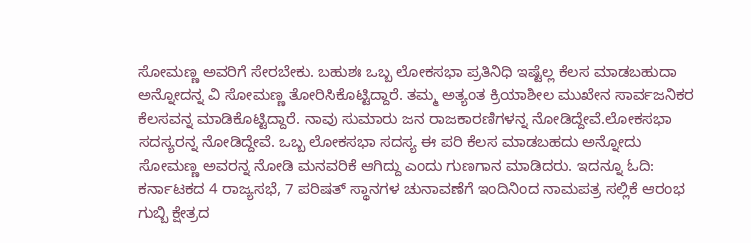ಸೋಮಣ್ಣ ಅವರಿಗೆ ಸೇರಬೇಕು. ಬಹುಶಃ ಒಬ್ಬ ಲೋಕಸಭಾ ಪ್ರತಿನಿಧಿ ಇಷ್ಟೆಲ್ಲ ಕೆಲಸ ಮಾಡಬಹುದಾ ಅನ್ನೋದನ್ನ ವಿ ಸೋಮಣ್ಣ ತೋರಿಸಿಕೊಟ್ಟಿದ್ದಾರೆ. ತಮ್ಮ ಅತ್ಯಂತ ಕ್ರಿಯಾಶೀಲ ಮುಖೇನ ಸಾರ್ವಜನಿಕರ ಕೆಲಸವನ್ನ ಮಾಡಿಕೊಟ್ಟಿದ್ದಾರೆ. ನಾವು ಸುಮಾರು ಜನ ರಾಜಕಾರಣಿಗಳನ್ನ ನೋಡಿದ್ದೇವೆ.ಲೋಕಸಭಾ ಸದಸ್ಯರನ್ನ ನೋಡಿದ್ದೇವೆ. ಒಬ್ಬ ಲೋಕಸಭಾ ಸದಸ್ಯ ಈ ಪರಿ ಕೆಲಸ ಮಾಡಬಹದು ಅನ್ನೋದು ಸೋಮಣ್ಣ ಅವರನ್ನ ನೋಡಿ ಮನವರಿಕೆ ಆಗಿದ್ದು ಎಂದು ಗುಣಗಾನ ಮಾಡಿದರು. ಇದನ್ನೂ ಓದಿ: ಕರ್ನಾಟಕದ 4 ರಾಜ್ಯಸಭೆ, 7 ಪರಿಷತ್ ಸ್ಥಾನಗಳ ಚುನಾವಣೆಗೆ ಇಂದಿನಿಂದ ನಾಮಪತ್ರ ಸಲ್ಲಿಕೆ ಆರಂಭ
ಗುಬ್ಬಿ ಕ್ಷೇತ್ರದ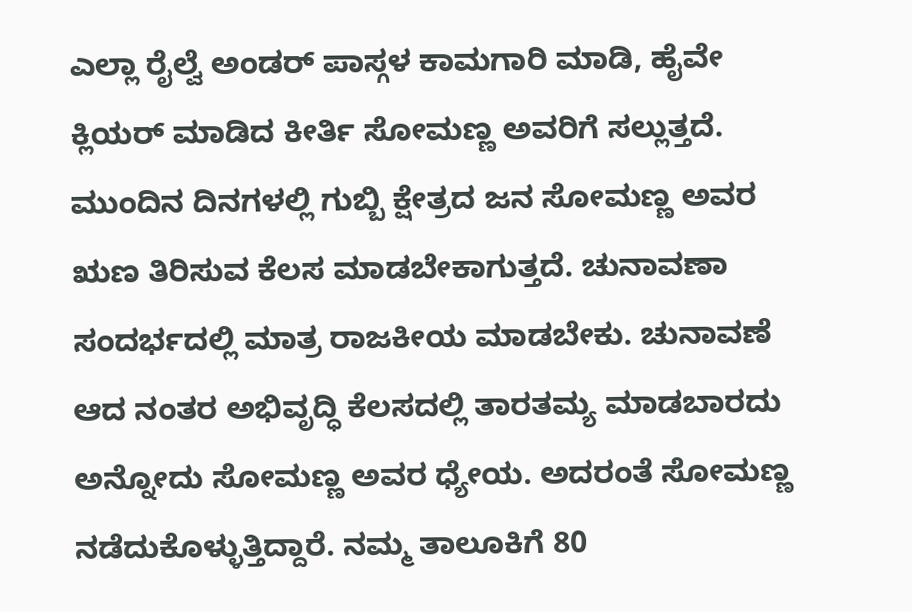ಎಲ್ಲಾ ರೈಲ್ವೆ ಅಂಡರ್ ಪಾಸ್ಗಳ ಕಾಮಗಾರಿ ಮಾಡಿ, ಹೈವೇ ಕ್ಲಿಯರ್ ಮಾಡಿದ ಕೀರ್ತಿ ಸೋಮಣ್ಣ ಅವರಿಗೆ ಸಲ್ಲುತ್ತದೆ. ಮುಂದಿನ ದಿನಗಳಲ್ಲಿ ಗುಬ್ಬಿ ಕ್ಷೇತ್ರದ ಜನ ಸೋಮಣ್ಣ ಅವರ ಋಣ ತಿರಿಸುವ ಕೆಲಸ ಮಾಡಬೇಕಾಗುತ್ತದೆ. ಚುನಾವಣಾ ಸಂದರ್ಭದಲ್ಲಿ ಮಾತ್ರ ರಾಜಕೀಯ ಮಾಡಬೇಕು. ಚುನಾವಣೆ ಆದ ನಂತರ ಅಭಿವೃದ್ಧಿ ಕೆಲಸದಲ್ಲಿ ತಾರತಮ್ಯ ಮಾಡಬಾರದು ಅನ್ನೋದು ಸೋಮಣ್ಣ ಅವರ ಧ್ಯೇಯ. ಅದರಂತೆ ಸೋಮಣ್ಣ ನಡೆದುಕೊಳ್ಳುತ್ತಿದ್ದಾರೆ. ನಮ್ಮ ತಾಲೂಕಿಗೆ 80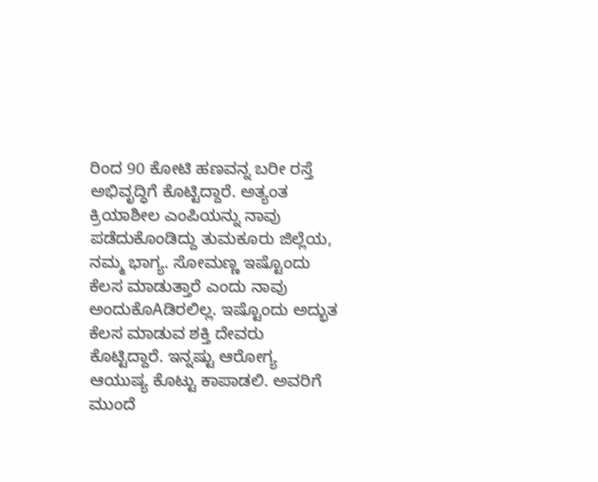ರಿಂದ 90 ಕೋಟಿ ಹಣವನ್ನ ಬರೀ ರಸ್ತೆ ಅಭಿವೃದ್ಧಿಗೆ ಕೊಟ್ಟಿದ್ದಾರೆ. ಅತ್ಯಂತ ಕ್ರಿಯಾಶೀಲ ಎಂಪಿಯನ್ನು ನಾವು ಪಡೆದುಕೊಂಡಿದ್ದು ತುಮಕೂರು ಜಿಲ್ಲೆಯ, ನಮ್ಮ ಭಾಗ್ಯ. ಸೋಮಣ್ಣ ಇಷ್ಟೊಂದು ಕೆಲಸ ಮಾಡುತ್ತಾರೆ ಎಂದು ನಾವು ಅಂದುಕೊAಡಿರಲಿಲ್ಲ. ಇಷ್ಟೊಂದು ಅದ್ಭುತ ಕೆಲಸ ಮಾಡುವ ಶಕ್ತಿ ದೇವರು ಕೊಟ್ಟಿದ್ದಾರೆ. ಇನ್ನಷ್ಟು ಆರೋಗ್ಯ ಆಯುಷ್ಯ ಕೊಟ್ಟು ಕಾಪಾಡಲಿ. ಅವರಿಗೆ ಮುಂದೆ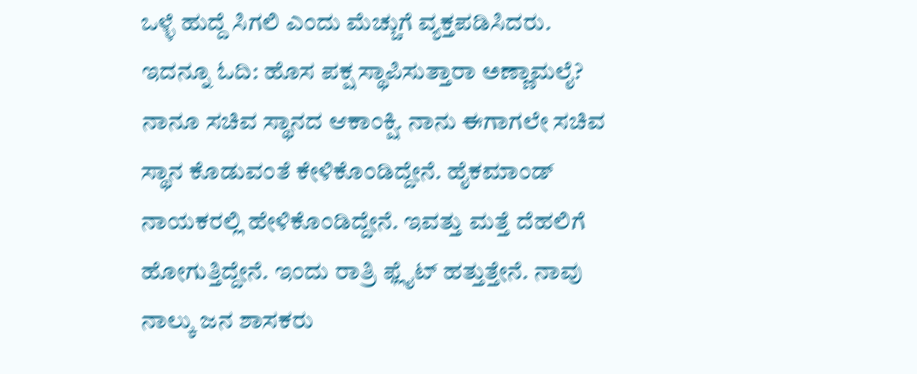ಒಳ್ಳೆ ಹುದ್ದೆ ಸಿಗಲಿ ಎಂದು ಮೆಚ್ಚುಗೆ ವ್ಯಕ್ತಪಡಿಸಿದರು. ಇದನ್ನೂ ಓದಿ: ಹೊಸ ಪಕ್ಷ ಸ್ಥಾಪಿಸುತ್ತಾರಾ ಅಣ್ಣಾಮಲೈ?
ನಾನೂ ಸಚಿವ ಸ್ಥಾನದ ಆಕಾಂಕ್ಷಿ. ನಾನು ಈಗಾಗಲೇ ಸಚಿವ ಸ್ಥಾನ ಕೊಡುವಂತೆ ಕೇಳಿಕೊಂಡಿದ್ದೇನೆ. ಹೈಕಮಾಂಡ್ ನಾಯಕರಲ್ಲಿ ಹೇಳಿಕೊಂಡಿದ್ದೇನೆ. ಇವತ್ತು ಮತ್ತೆ ದೆಹಲಿಗೆ ಹೋಗುತ್ತಿದ್ದೇನೆ. ಇಂದು ರಾತ್ರಿ ಫ್ಲೈಟ್ ಹತ್ತುತ್ತೇನೆ. ನಾವು ನಾಲ್ಕು ಜನ ಶಾಸಕರು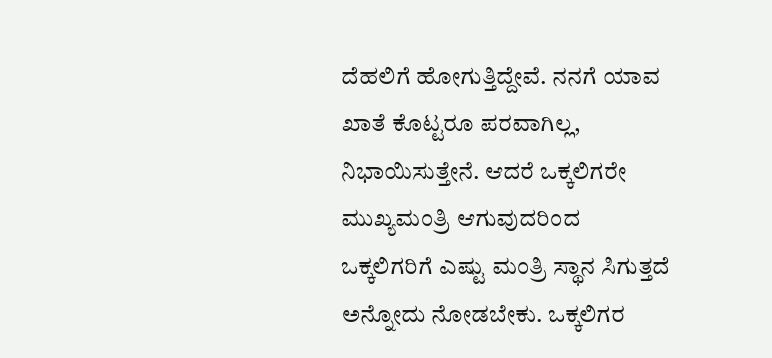ದೆಹಲಿಗೆ ಹೋಗುತ್ತಿದ್ದೇವೆ. ನನಗೆ ಯಾವ ಖಾತೆ ಕೊಟ್ಟರೂ ಪರವಾಗಿಲ್ಲ, ನಿಭಾಯಿಸುತ್ತೇನೆ. ಆದರೆ ಒಕ್ಕಲಿಗರೇ ಮುಖ್ಯಮಂತ್ರಿ ಆಗುವುದರಿಂದ ಒಕ್ಕಲಿಗರಿಗೆ ಎಷ್ಟು ಮಂತ್ರಿ ಸ್ಥಾನ ಸಿಗುತ್ತದೆ ಅನ್ನೋದು ನೋಡಬೇಕು. ಒಕ್ಕಲಿಗರ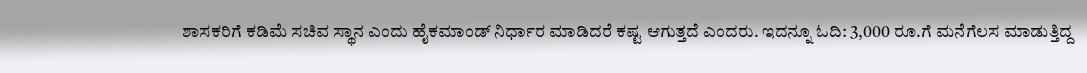ಶಾಸಕರಿಗೆ ಕಡಿಮೆ ಸಚಿವ ಸ್ಥಾನ ಎಂದು ಹೈಕಮಾಂಡ್ ನಿರ್ಧಾರ ಮಾಡಿದರೆ ಕಷ್ಟ ಆಗುತ್ತದೆ ಎಂದರು. ಇದನ್ನೂ ಓದಿ: 3,000 ರೂ.ಗೆ ಮನೆಗೆಲಸ ಮಾಡುತ್ತಿದ್ದ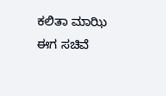ಕಲಿತಾ ಮಾಝಿ ಈಗ ಸಚಿವೆ